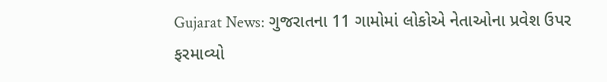Gujarat News: ગુજરાતના 11 ગામોમાં લોકોએ નેતાઓના પ્રવેશ ઉપર ફરમાવ્યો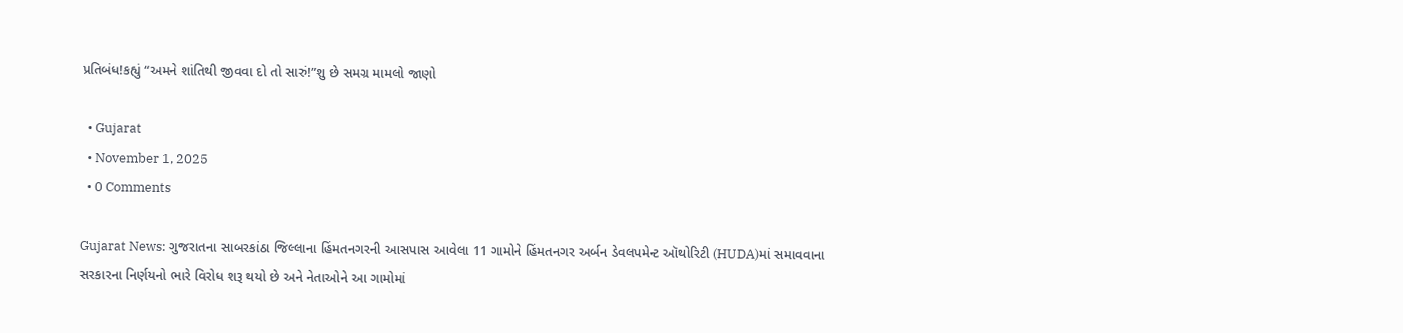પ્રતિબંધ!કહ્યું “અમને શાંતિથી જીવવા દો તો સારું!”શુ છે સમગ્ર મામલો જાણો

  • Gujarat
  • November 1, 2025
  • 0 Comments

Gujarat News: ગુજરાતના સાબરકાંઠા જિલ્લાના હિંમતનગરની આસપાસ આવેલા 11 ગામોને હિંમતનગર અર્બન ડેવલપમેન્ટ ઑથોરિટી (HUDA)માં સમાવવાના સરકારના નિર્ણયનો ભારે વિરોધ શરૂ થયો છે અને નેતાઓને આ ગામોમાં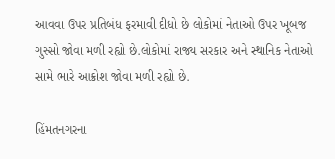આવવા ઉપર પ્રતિબંધ ફરમાવી દીધો છે લોકોમાં નેતાઓ ઉપર ખૂબજ ગુસ્સો જોવા મળી રહ્યો છે.લોકોમાં રાજ્ય સરકાર અને સ્થાનિક નેતાઓ સામે ભારે આક્રોશ જોવા મળી રહ્યો છે.

હિંમતનગરના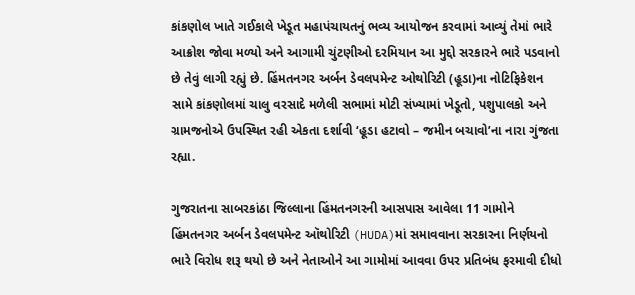કાંકણોલ ખાતે ગઈકાલે ખેડૂત મહાપંચાયતનું ભવ્ય આયોજન કરવામાં આવ્યું તેમાં ભારે આક્રોશ જોવા મળ્યો અને આગામી ચુંટણીઓ દરમિયાન આ મુદ્દો સરકારને ભારે પડવાનો છે તેવું લાગી રહ્યું છે. હિંમતનગર અર્બન ડેવલપમેન્ટ ઓથોરિટી (હૂડા)ના નોટિફિકેશન સામે કાંકણોલમાં ચાલુ વરસાદે મળેલી સભામાં મોટી સંખ્યામાં ખેડૂતો, પશુપાલકો અને ગ્રામજનોએ ઉપસ્થિત રહી એકતા દર્શાવી ‘હૂડા હટાવો – જમીન બચાવો’ના નારા ગુંજતા રહ્યા.

ગુજરાતના સાબરકાંઠા જિલ્લાના હિંમતનગરની આસપાસ આવેલા 11 ગામોને હિંમતનગર અર્બન ડેવલપમેન્ટ ઑથોરિટી (HUDA)માં સમાવવાના સરકારના નિર્ણયનો ભારે વિરોધ શરૂ થયો છે અને નેતાઓને આ ગામોમાં આવવા ઉપર પ્રતિબંધ ફરમાવી દીધો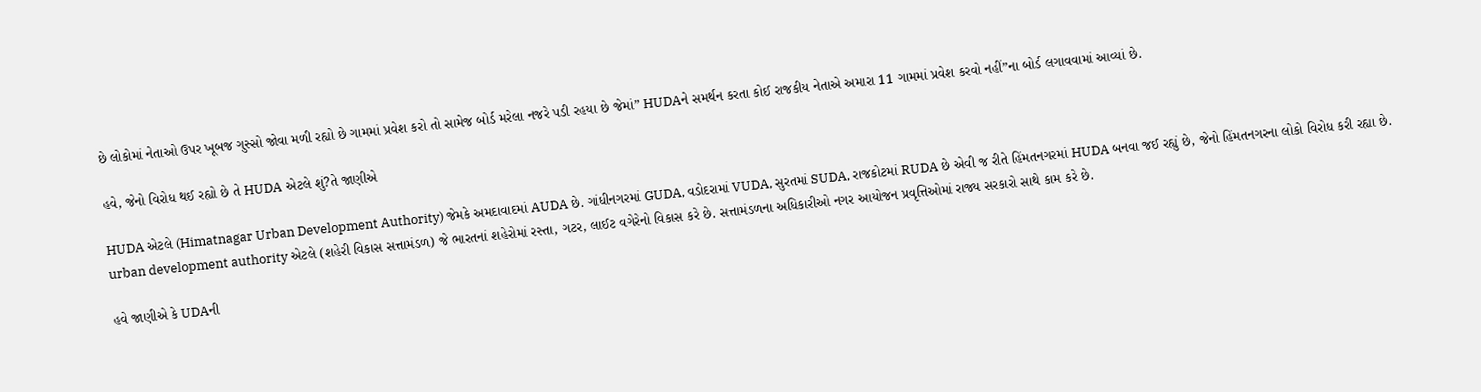છે લોકોમાં નેતાઓ ઉપર ખૂબજ ગુસ્સો જોવા મળી રહ્યો છે ગામમાં પ્રવેશ કરો તો સામેજ બોર્ડ મરેલા નજરે પડી રહયા છે જેમાં” HUDAને સમર્થન કરતા કોઈ રાજકીય નેતાએ અમારા 11 ગામમાં પ્રવેશ કરવો નહીં”ના બોર્ડ લગાવવામાં આવ્યાં છે.

હવે, જેનો વિરોધ થઈ રહ્યો છે તે HUDA એટલે શું?તે જાણીએ

HUDA એટલે (Himatnagar Urban Development Authority) જેમકે અમદાવાદમાં AUDA છે. ગાંધીનગરમાં GUDA, વડોદરામાં VUDA, સુરતમાં SUDA, રાજકોટમાં RUDA છે એવી જ રીતે હિંમતનગરમાં HUDA બનવા જઈ રહ્યું છે, જેનો હિંમતનગરના લોકો વિરોધ કરી રહ્યા છે.
urban development authority એટલે (શહેરી વિકાસ સત્તામંડળ) જે ભારતનાં શહેરોમાં રસ્તા, ગટર, લાઈટ વગેરેનો વિકાસ કરે છે. સત્તામંડળના અધિકારીઓ નગર આયોજન પ્રવૃત્તિઓમાં રાજ્ય સરકારો સાથે કામ કરે છે.

હવે જાણીએ કે UDAની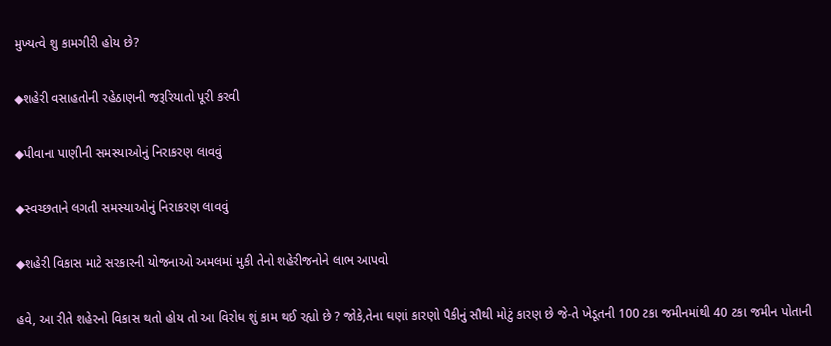મુખ્યત્વે શુ કામગીરી હોય છે?

◆શહેરી વસાહતોની રહેઠાણની જરૂરિયાતો પૂરી કરવી

◆પીવાના પાણીની સમસ્યાઓનું નિરાકરણ લાવવું

◆સ્વચ્છતાને લગતી સમસ્યાઓનું નિરાકરણ લાવવું

◆શહેરી વિકાસ માટે સરકારની યોજનાઓ અમલમાં મુકી તેનો શહેરીજનોને લાભ આપવો

હવે, આ રીતે શહેરનો વિકાસ થતો હોય તો આ વિરોધ શું કામ થઈ રહ્યો છે ? જોકે,તેના ઘણાં કારણો પૈકીનું સૌથી મોટું કારણ છે જે-તે ખેડૂતની 100 ટકા જમીનમાંથી 40 ટકા જમીન પોતાની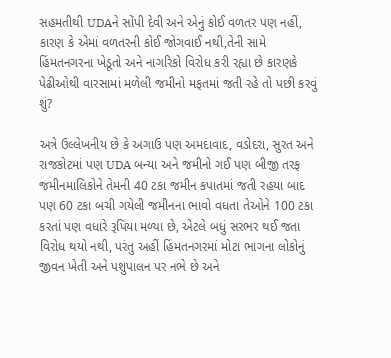સહમતીથી UDAને સોંપી દેવી અને એનું કોઈ વળતર પણ નહીં, કારણ કે એમાં વળતરની કોઈ જોગવાઈ નથી,તેની સામે હિંમતનગરના ખેડૂતો અને નાગરિકો વિરોધ કરી રહ્યા છે કારણકે પેઢીઓથી વારસામાં મળેલી જમીનો મફતમાં જતી રહે તો પછી કરવું શું?

અત્રે ઉલ્લેખનીય છે કે અગાઉ પણ અમદાવાદ, વડોદરા, સુરત અને રાજકોટમાં પણ UDA બન્યા અને જમીનો ગઈ પણ બીજી તરફ જમીનમાલિકોને તેમની 40 ટકા જમીન કપાતમાં જતી રહયા બાદ પણ 60 ટકા બચી ગયેલી જમીનના ભાવો વધતા તેઓને 100 ટકા કરતાં પણ વધારે રૂપિયા મળ્યા છે, એટલે બધું સરભર થઈ જતા વિરોધ થયો નથી, પરંતુ અહીં હિંમતનગરમાં મોટા ભાગના લોકોનું જીવન ખેતી અને પશુપાલન પર નભે છે અને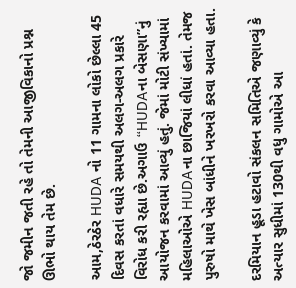જો જમીન જતી રહે તો તેમની આજીવિકાનો પ્રશ્ન ઊભો થાય તેમ છે.

આમ,ઠેરઠેર HUDA નો 11 ગામના લોકો છેલ્લા 45 દિવસ કરતાં વધારે સમયથી અલગ-અલગ પ્રકારે વિરોધ કરી રહ્યા છે.અગાઉ “HUDAના બેસણા”નું આયોજન કરવામાં આવ્યું હતું. જેમાં મોટી સંખ્યામાં મહિલાઓએ HUDAના છાજિયાં લીધાં હતાં. તેમજ પુરુષો માથે ખેસ બાંધીને ખરખરો કરવા આવ્યા હતા.

દરમિયાન હૂડા હટાવો સંકલન સમિતિએ જણાવ્યું કે અત્યાર સુધીમાં 130થી વધુ ગામોએ આ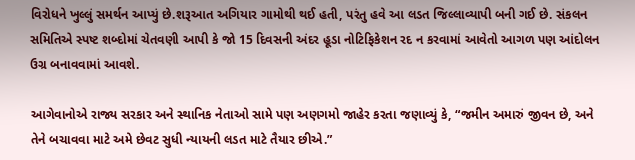વિરોધને ખુલ્લું સમર્થન આપ્યું છે.શરૂઆત અગિયાર ગામોથી થઈ હતી, પરંતુ હવે આ લડત જિલ્લાવ્યાપી બની ગઈ છે. સંકલન સમિતિએ સ્પષ્ટ શબ્દોમાં ચેતવણી આપી કે જો 15 દિવસની અંદર હૂડા નોટિફિકેશન રદ ન કરવામાં આવેતો આગળ પણ આંદોલન ઉગ્ર બનાવવામાં આવશે.

આગેવાનોએ રાજ્ય સરકાર અને સ્થાનિક નેતાઓ સામે પણ અણગમો જાહેર કરતા જણાવ્યું કે, “જમીન અમારું જીવન છે, અને તેને બચાવવા માટે અમે છેવટ સુધી ન્યાયની લડત માટે તૈયાર છીએ.”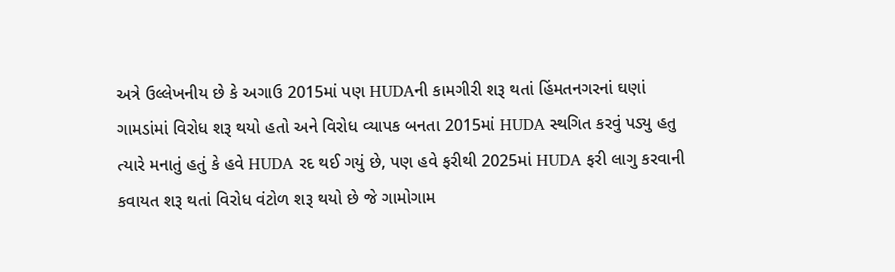અત્રે ઉલ્લેખનીય છે કે અગાઉ 2015માં પણ HUDAની કામગીરી શરૂ થતાં હિંમતનગરનાં ઘણાં ગામડાંમાં વિરોધ શરૂ થયો હતો અને વિરોધ વ્યાપક બનતા 2015માં HUDA સ્થગિત કરવું પડ્યુ હતુ ત્યારે મનાતું હતું કે હવે HUDA રદ થઈ ગયું છે, પણ હવે ફરીથી 2025માં HUDA ફરી લાગુ કરવાની કવાયત શરૂ થતાં વિરોધ વંટોળ શરૂ થયો છે જે ગામોગામ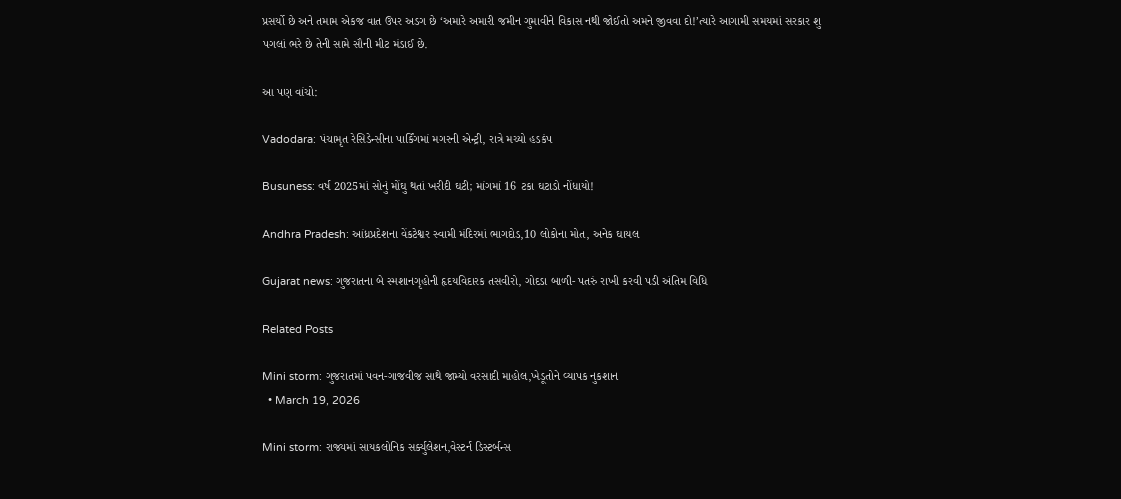પ્રસર્યો છે અને તમામ એકજ વાત ઉપર અડગ છે ‘અમારે અમારી જમીન ગુમાવીને વિકાસ નથી જોઈતો અમને જીવવા દો!’ત્યારે આગામી સમયમાં સરકાર શુ પગલાં ભરે છે તેની સામે સૌની મીટ મંડાઈ છે.

આ પણ વાંચો:

Vadodara: પંચામૃત રેસિડેન્સીના પાર્કિંગમાં મગરની એન્ટ્રી, રાત્રે મચ્યો હડકંપ

Busuness: વર્ષ 2025માં સોનું મોંઘુ થતાં ખરીદી ઘટી; માંગમાં 16 ટકા ઘટાડો નોંધાયો!

Andhra Pradesh: આંધ્રપ્રદેશના વેંકટેશ્વર સ્વામી મંદિરમાં ભાગદોડ,10 લોકોના મોત, અનેક ઘાયલ

Gujarat news: ગુજરાતના બે સ્મશાનગૃહોની હૃદયવિદારક તસવીરો, ગોદડા બાળી- પતરું રાખી કરવી પડી અંતિમ વિધિ

Related Posts

Mini storm: ગુજરાતમાં પવન-ગાજવીજ સાથે જામ્યો વરસાદી માહોલ,ખેડૂતોને વ્યાપક નુકશાન
  • March 19, 2026

Mini storm: રાજ્યમાં સાયકલોનિક સર્ક્યુલેશન,વેસ્ટર્ન ડિસ્ટર્બન્સ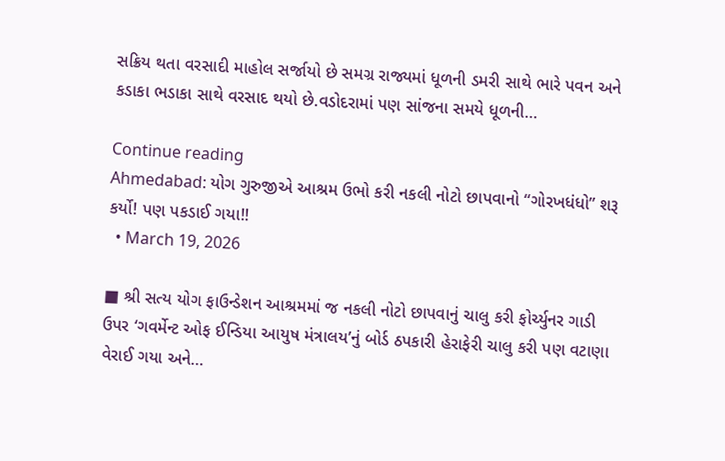સક્રિય થતા વરસાદી માહોલ સર્જાયો છે સમગ્ર રાજ્યમાં ધૂળની ડમરી સાથે ભારે પવન અને કડાકા ભડાકા સાથે વરસાદ થયો છે.વડોદરામાં પણ સાંજના સમયે ધૂળની…

Continue reading
Ahmedabad: યોગ ગુરુજીએ આશ્રમ ઉભો કરી નકલી નોટો છાપવાનો “ગોરખધંધો” શરૂ કર્યો! પણ પકડાઈ ગયા!!
  • March 19, 2026

■ શ્રી સત્ય યોગ ફાઉન્ડેશન આશ્રમમાં જ નકલી નોટો છાપવાનું ચાલુ કરી ફોર્ચ્યુનર ગાડી ઉપર ‘ગવર્મેન્ટ ઓફ ઈન્ડિયા આયુષ મંત્રાલય’નું બોર્ડ ઠપકારી હેરાફેરી ચાલુ કરી પણ વટાણા વેરાઈ ગયા અને…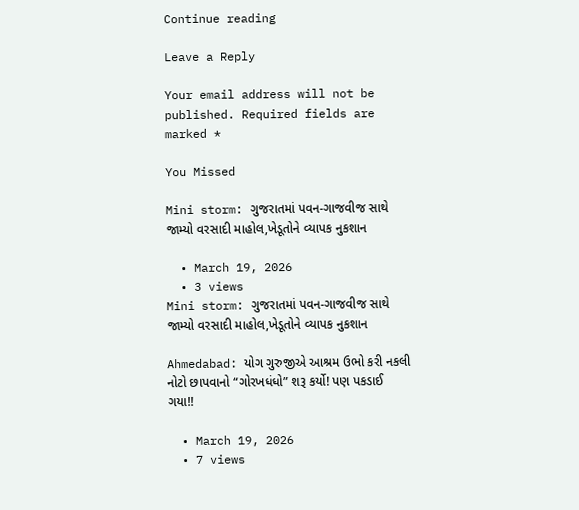Continue reading

Leave a Reply

Your email address will not be published. Required fields are marked *

You Missed

Mini storm: ગુજરાતમાં પવન-ગાજવીજ સાથે જામ્યો વરસાદી માહોલ,ખેડૂતોને વ્યાપક નુકશાન

  • March 19, 2026
  • 3 views
Mini storm: ગુજરાતમાં પવન-ગાજવીજ સાથે જામ્યો વરસાદી માહોલ,ખેડૂતોને વ્યાપક નુકશાન

Ahmedabad: યોગ ગુરુજીએ આશ્રમ ઉભો કરી નકલી નોટો છાપવાનો “ગોરખધંધો” શરૂ કર્યો! પણ પકડાઈ ગયા!!

  • March 19, 2026
  • 7 views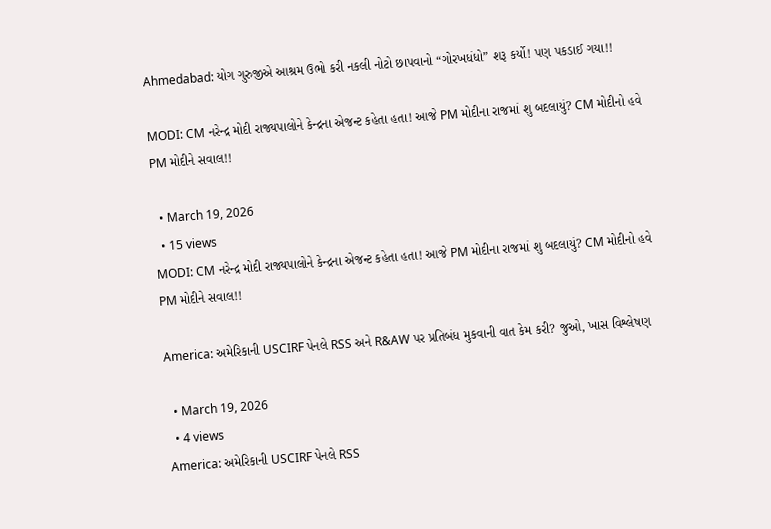Ahmedabad: યોગ ગુરુજીએ આશ્રમ ઉભો કરી નકલી નોટો છાપવાનો “ગોરખધંધો” શરૂ કર્યો! પણ પકડાઈ ગયા!!

MODI: CM નરેન્દ્ર મોદી રાજ્યપાલોને કેન્દ્રના એજન્ટ કહેતા હતા! આજે PM મોદીના રાજમાં શુ બદલાયું? CM મોદીનો હવે PM મોદીને સવાલ!!

  • March 19, 2026
  • 15 views
MODI: CM નરેન્દ્ર મોદી રાજ્યપાલોને કેન્દ્રના એજન્ટ કહેતા હતા! આજે PM મોદીના રાજમાં શુ બદલાયું? CM મોદીનો હવે  PM મોદીને સવાલ!!

America: અમેરિકાની USCIRF પેનલે RSS અને R&AW પર પ્રતિબંધ મુકવાની વાત કેમ કરી? જુઓ, ખાસ વિશ્લેષણ

  • March 19, 2026
  • 4 views
America: અમેરિકાની USCIRF પેનલે RSS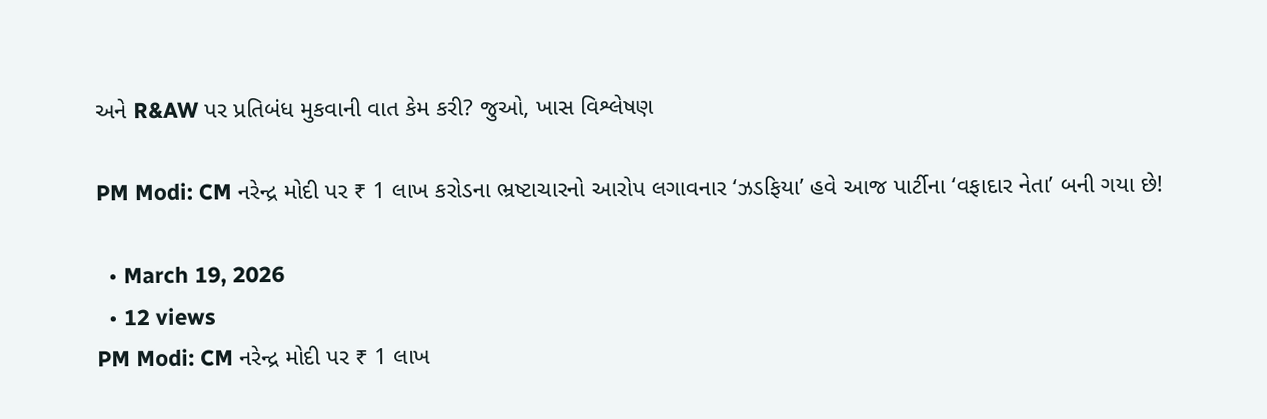અને R&AW પર પ્રતિબંધ મુકવાની વાત કેમ કરી? જુઓ, ખાસ વિશ્લેષણ

PM Modi: CM નરેન્દ્ર મોદી પર ₹ 1 લાખ કરોડના ભ્રષ્ટાચારનો આરોપ લગાવનાર ‘ઝડફિયા’ હવે આજ પાર્ટીના ‘વફાદાર નેતા’ બની ગયા છે!

  • March 19, 2026
  • 12 views
PM Modi: CM નરેન્દ્ર મોદી પર ₹ 1 લાખ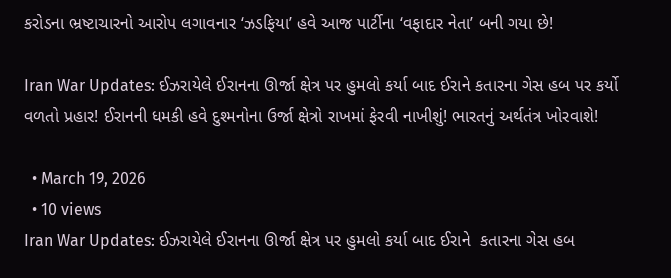કરોડના ભ્રષ્ટાચારનો આરોપ લગાવનાર ‘ઝડફિયા’ હવે આજ પાર્ટીના ‘વફાદાર નેતા’ બની ગયા છે!

Iran War Updates: ઈઝરાયેલે ઈરાનના ઊર્જા ક્ષેત્ર પર હુમલો કર્યા બાદ ઈરાને કતારના ગેસ હબ પર કર્યો વળતો પ્રહાર! ઈરાનની ધમકી હવે દુશ્મનોના ઉર્જા ક્ષેત્રો રાખમાં ફેરવી નાખીશું! ભારતનું અર્થતંત્ર ખોરવાશે!

  • March 19, 2026
  • 10 views
Iran War Updates: ઈઝરાયેલે ઈરાનના ઊર્જા ક્ષેત્ર પર હુમલો કર્યા બાદ ઈરાને  કતારના ગેસ હબ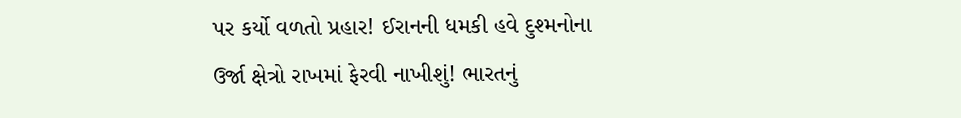પર કર્યો વળતો પ્રહાર! ઈરાનની ધમકી હવે દુશ્મનોના ઉર્જા ક્ષેત્રો રાખમાં ફેરવી નાખીશું! ભારતનું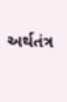અર્થતંત્ર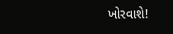ખોરવાશે!